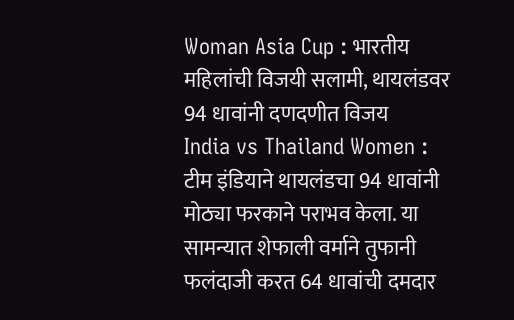Woman Asia Cup : भारतीय महिलांची विजयी सलामी, थायलंडवर 94 धावांनी दणदणीत विजय
India vs Thailand Women : टीम इंडियाने थायलंडचा 94 धावांनी मोठ्या फरकाने पराभव केला. या सामन्यात शेफाली वर्माने तुफानी फलंदाजी करत 64 धावांची दमदार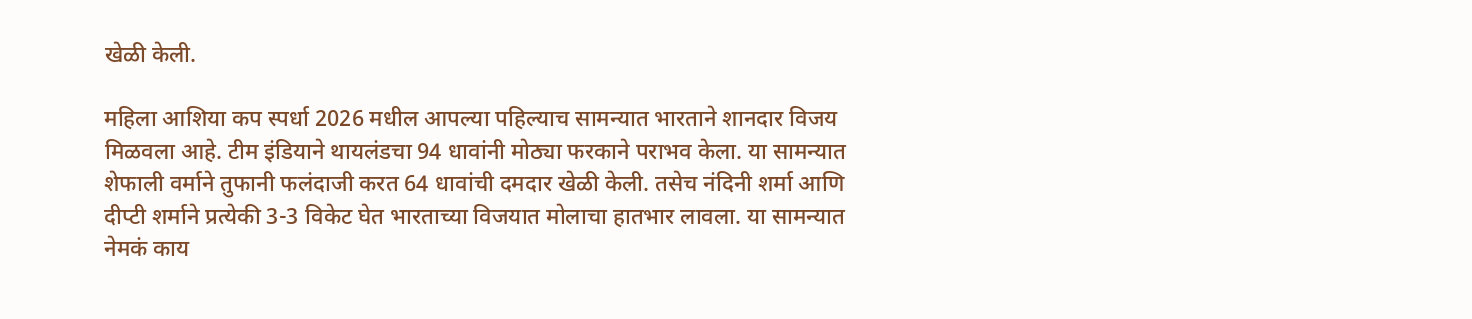खेळी केली.

महिला आशिया कप स्पर्धा 2026 मधील आपल्या पहिल्याच सामन्यात भारताने शानदार विजय मिळवला आहे. टीम इंडियाने थायलंडचा 94 धावांनी मोठ्या फरकाने पराभव केला. या सामन्यात शेफाली वर्माने तुफानी फलंदाजी करत 64 धावांची दमदार खेळी केली. तसेच नंदिनी शर्मा आणि दीप्टी शर्माने प्रत्येकी 3-3 विकेट घेत भारताच्या विजयात मोलाचा हातभार लावला. या सामन्यात नेमकं काय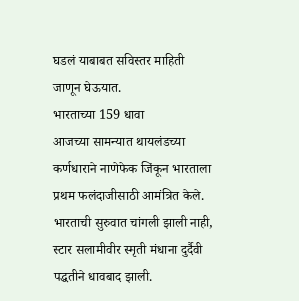घडलं याबाबत सविस्तर माहिती जाणून घेऊयात.
भारताच्या 159 धावा
आजच्या सामन्यात थायलंडच्या कर्णधाराने नाणेफेक जिंकून भारताला प्रथम फलंदाजीसाठी आमंत्रित केले. भारताची सुरुवात चांगली झाली नाही, स्टार सलामीवीर स्मृती मंधाना दुर्दैवी पद्धतीने धावबाद झाली.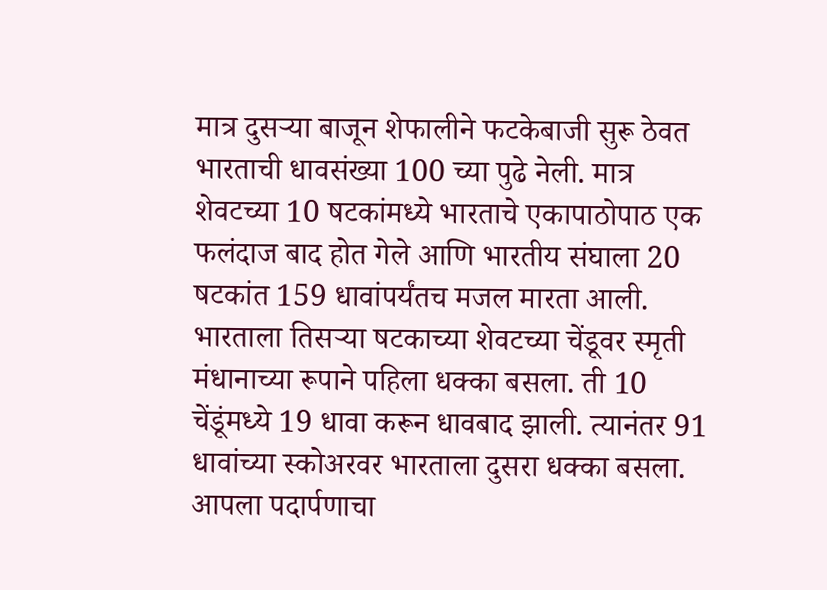मात्र दुसऱ्या बाजून शेफालीने फटकेबाजी सुरू ठेवत भारताची धावसंख्या 100 च्या पुढे नेली. मात्र शेवटच्या 10 षटकांमध्ये भारताचे एकापाठोपाठ एक फलंदाज बाद होत गेले आणि भारतीय संघाला 20 षटकांत 159 धावांपर्यंतच मजल मारता आली.
भारताला तिसऱ्या षटकाच्या शेवटच्या चेंडूवर स्मृती मंधानाच्या रूपाने पहिला धक्का बसला. ती 10 चेंडूंमध्ये 19 धावा करून धावबाद झाली. त्यानंतर 91 धावांच्या स्कोअरवर भारताला दुसरा धक्का बसला. आपला पदार्पणाचा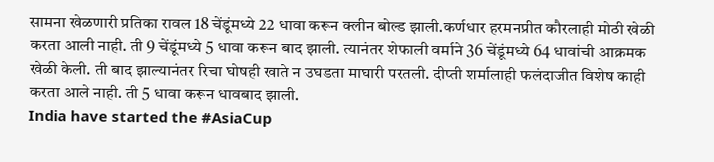सामना खेळणारी प्रतिका रावल 18 चेंडूंमध्ये 22 धावा करून क्लीन बोल्ड झाली.कर्णधार हरमनप्रीत कौरलाही मोठी खेळी करता आली नाही. ती 9 चेंडूंमध्ये 5 धावा करून बाद झाली. त्यानंतर शेफाली वर्माने 36 चेंडूंमध्ये 64 धावांची आक्रमक खेळी केली. ती बाद झाल्यानंतर रिचा घोषही खाते न उघडता माघारी परतली. दीप्ती शर्मालाही फलंदाजीत विशेष काही करता आले नाही. ती 5 धावा करून धावबाद झाली.
India have started the #AsiaCup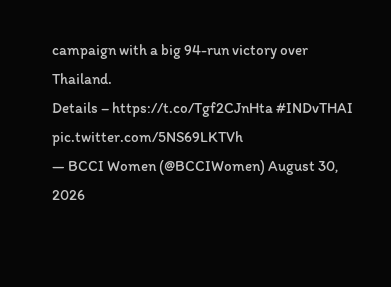campaign with a big 94-run victory over Thailand.
Details – https://t.co/Tgf2CJnHta #INDvTHAI pic.twitter.com/5NS69LKTVh
— BCCI Women (@BCCIWomen) August 30, 2026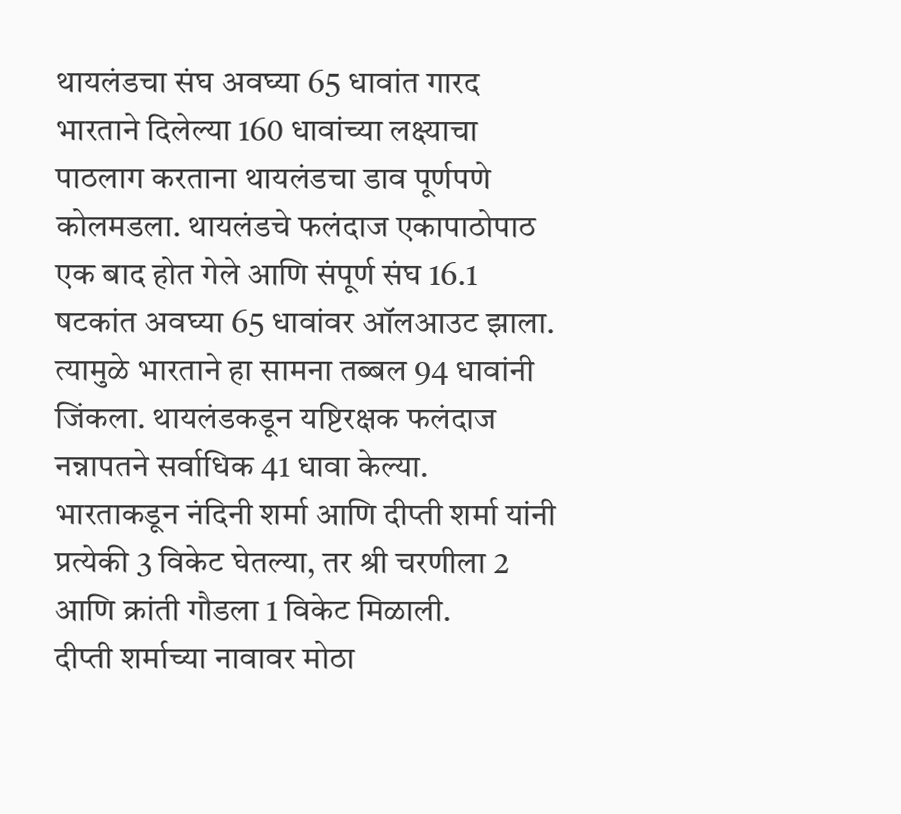थायलंडचा संघ अवघ्या 65 धावांत गारद
भारताने दिलेल्या 160 धावांच्या लक्ष्याचा पाठलाग करताना थायलंडचा डाव पूर्णपणे कोलमडला. थायलंडचे फलंदाज एकापाठोपाठ एक बाद होत गेले आणि संपूर्ण संघ 16.1 षटकांत अवघ्या 65 धावांवर ऑलआउट झाला. त्यामुळे भारताने हा सामना तब्बल 94 धावांनी जिंकला. थायलंडकडून यष्टिरक्षक फलंदाज नन्नापतने सर्वाधिक 41 धावा केल्या. भारताकडून नंदिनी शर्मा आणि दीप्ती शर्मा यांनी प्रत्येकी 3 विकेट घेतल्या, तर श्री चरणीला 2 आणि क्रांती गौडला 1 विकेट मिळाली.
दीप्ती शर्माच्या नावावर मोठा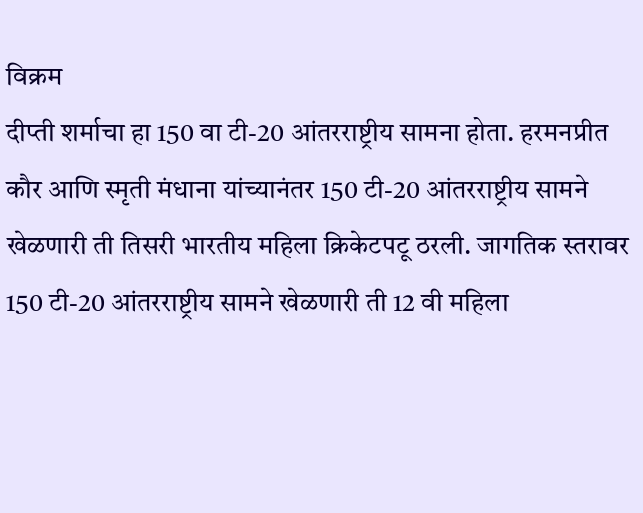विक्रम
दीप्ती शर्माचा हा 150 वा टी-20 आंतरराष्ट्रीय सामना होता. हरमनप्रीत कौर आणि स्मृती मंधाना यांच्यानंतर 150 टी-20 आंतरराष्ट्रीय सामने खेळणारी ती तिसरी भारतीय महिला क्रिकेटपटू ठरली. जागतिक स्तरावर 150 टी-20 आंतरराष्ट्रीय सामने खेळणारी ती 12 वी महिला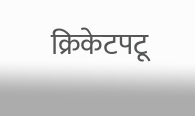क्रिकेटपटू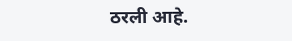ठरली आहे.